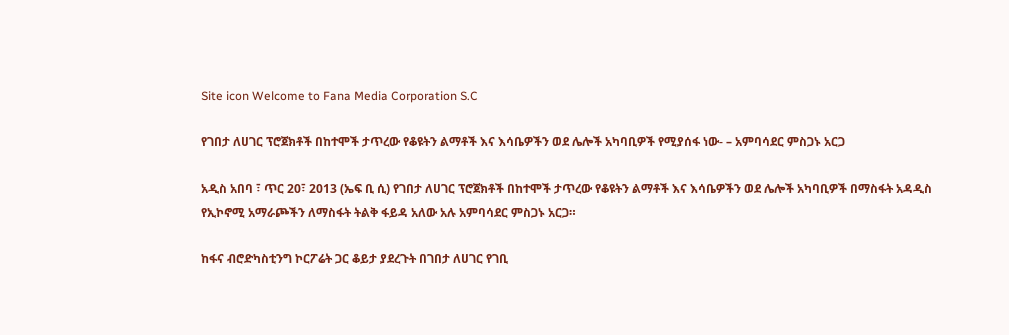Site icon Welcome to Fana Media Corporation S.C

የገበታ ለሀገር ፕሮጀክቶች በከተሞች ታጥረው የቆዩትን ልማቶች እና እሳቤዎችን ወደ ሌሎች አካባቢዎች የሚያሰፋ ነው- – አምባሳደር ምስጋኑ አርጋ

አዲስ አበባ ፣ ጥር 20፣ 2013 (ኤፍ ቢ ሲ) የገበታ ለሀገር ፕሮጀክቶች በከተሞች ታጥረው የቆዩትን ልማቶች እና እሳቤዎችን ወደ ሌሎች አካባቢዎች በማስፋት አዳዲስ የኢኮኖሚ አማራጮችን ለማስፋት ትልቅ ፋይዳ አለው አሉ አምባሳደር ምስጋኑ አርጋ።

ከፋና ብሮድካስቲንግ ኮርፖሬት ጋር ቆይታ ያደረጉት በገበታ ለሀገር የገቢ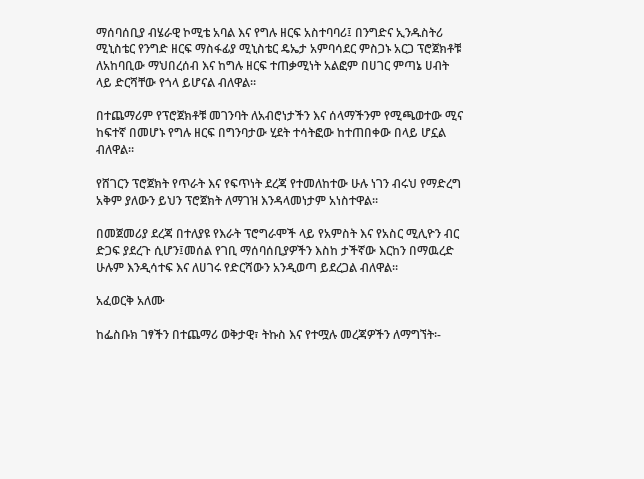ማሰባሰቢያ ብሄራዊ ኮሚቴ አባል እና የግሉ ዘርፍ አስተባባሪ፤ በንግድና ኢንዱስትሪ ሚኒስቴር የንግድ ዘርፍ ማስፋፊያ ሚኒስቴር ዴኤታ አምባሳደር ምስጋኑ አርጋ ፕሮጀክቶቹ ለአከባቢው ማህበረሰብ እና ከግሉ ዘርፍ ተጠቃሚነት አልፎም በሀገር ምጣኔ ሀብት ላይ ድርሻቸው የጎላ ይሆናል ብለዋል።

በተጨማሪም የፕሮጀክቶቹ መገንባት ለአብሮነታችን እና ሰላማችንም የሚጫወተው ሚና ከፍተኛ በመሆኑ የግሉ ዘርፍ በግንባታው ሂደት ተሳትፎው ከተጠበቀው በላይ ሆኗል ብለዋል።

የሸገርን ፕሮጀክት የጥራት እና የፍጥነት ደረጃ የተመለከተው ሁሉ ነገን ብሩህ የማድረግ አቅም ያለውን ይህን ፕሮጀክት ለማገዝ እንዳላመነታም አነስተዋል።

በመጀመሪያ ደረጃ በተለያዩ የእራት ፕሮግራሞች ላይ የአምስት እና የአስር ሚሊዮን ብር ድጋፍ ያደረጉ ሲሆን፤መሰል የገቢ ማሰባሰቢያዎችን እስከ ታችኛው እርከን በማዉረድ ሁሉም እንዲሳተፍ እና ለሀገሩ የድርሻውን አንዲወጣ ይደረጋል ብለዋል።

አፈወርቅ አለሙ

ከፌስቡክ ገፃችን በተጨማሪ ወቅታዊ፣ ትኩስ እና የተሟሉ መረጃዎችን ለማግኘት፡-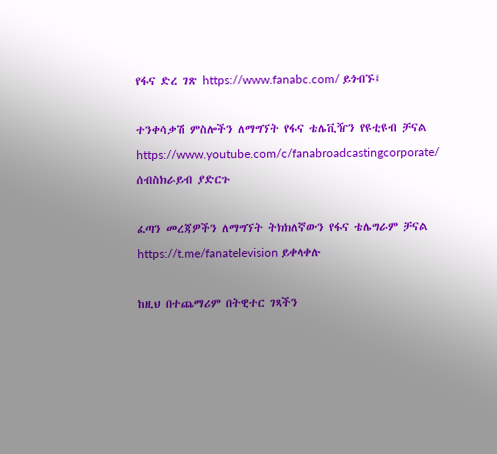የፋና ድረ ገጽ https://www.fanabc.com/ ይጎብኙ፤

ተንቀሳቃሽ ምስሎችን ለማግኘት የፋና ቴሌቪዥን የዩቲዩብ ቻናል https://www.youtube.com/c/fanabroadcastingcorporate/ ሰብስክራይብ ያድርጉ

ፈጣን መረጃዎችን ለማግኘት ትክክለኛውን የፋና ቴሌግራም ቻናል https://t.me/fanatelevision ይቀላቀሉ

ከዚህ በተጨማሪም በትዊተር ገጻችን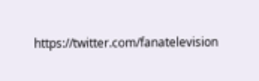https://twitter.com/fanatelevision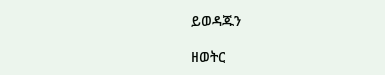ይወዳጁን

ዘወትር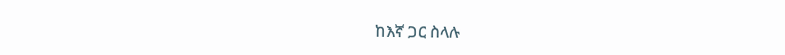ከእኛ ጋር ስላሉ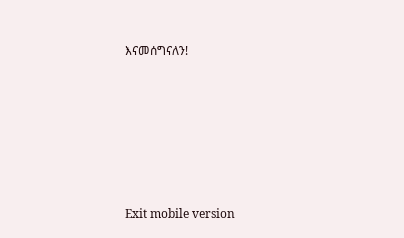እናመሰግናለን!







Exit mobile version